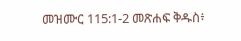መዝሙር 115:1-2 መጽሐፍ ቅዱስ፥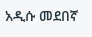አዲሱ መደበኛ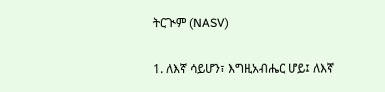ትርጒም (NASV)

1. ለእኛ ሳይሆን፣ እግዚአብሔር ሆይ፤ ለእኛ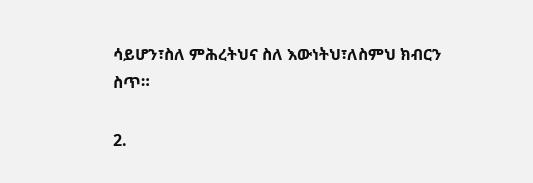ሳይሆን፣ስለ ምሕረትህና ስለ እውነትህ፣ለስምህ ክብርን ስጥ።

2.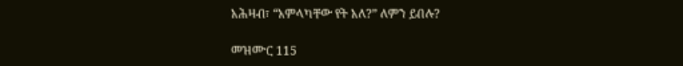አሕዛብ፣ “አምላካቸው የት አለ?” ለምን ይበሉ?

መዝሙር 115